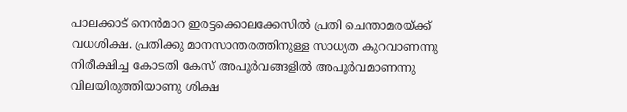പാലക്കാട് നെന്‍മാറ ഇരട്ടക്കൊലക്കേസില്‍ പ്രതി ചെന്താമരയ്ക്ക് വധശിക്ഷ. പ്രതിക്കു മാനസാന്തരത്തിനുള്ള സാധ്യത കുറവാണന്നു നിരീക്ഷിച്ച കോടതി കേസ് അപൂര്‍വങ്ങളില്‍ അപൂര്‍വമാണന്നു വിലയിരുത്തിയാണു ശിക്ഷ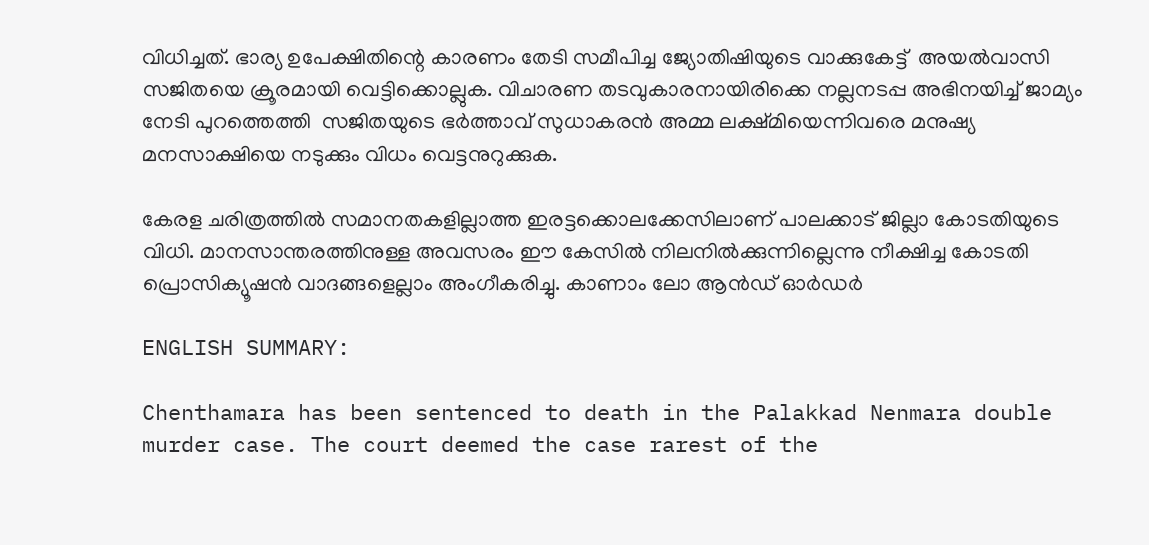വിധിച്ചത്. ഭാര്യ ഉപേക്ഷിതിന്റെ കാരണം തേടി സമീപിച്ച ജ്യോതിഷിയുടെ വാക്കുകേട്ട്  അയല്‍വാസി സജിതയെ ക്രൂരമായി വെട്ടിക്കൊല്ലുക. വിചാരണ തടവുകാരനായിരിക്കെ നല്ലനടപ്പ അഭിനയിച്ച് ജാമ്യം നേടി പുറത്തെത്തി  സജിതയുടെ ഭര്‍ത്താവ് സുധാകരന്‍ അമ്മ ലക്ഷ്മിയെന്നിവരെ മനുഷ്യ മനസാക്ഷിയെ നടുക്കും വിധം വെട്ടനുറുക്കുക.

കേരള ചരിത്രത്തില്‍ സമാനതകളില്ലാത്ത ഇരട്ടക്കൊലക്കേസിലാണ് പാലക്കാട് ജില്ലാ കോടതിയുടെ വിധി. മാനസാന്തരത്തിനുള്ള അവസരം ഈ കേസില്‍ നിലനില്‍ക്കുന്നില്ലെന്നു നീക്ഷിച്ച കോടതി പ്രൊസിക്യൂഷന്‍ വാദങ്ങളെല്ലാം അംഗീകരിച്ചു. കാണാം ലോ ആന്‍ഡ് ഓര്‍ഡര്‍

ENGLISH SUMMARY:

Chenthamara has been sentenced to death in the Palakkad Nenmara double murder case. The court deemed the case rarest of the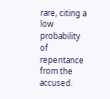rare, citing a low probability of repentance from the accused.